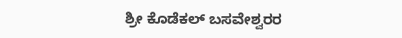ಶ್ರೀ ಕೊಡೆಕಲ್ ಬಸವೇಶ್ವರರ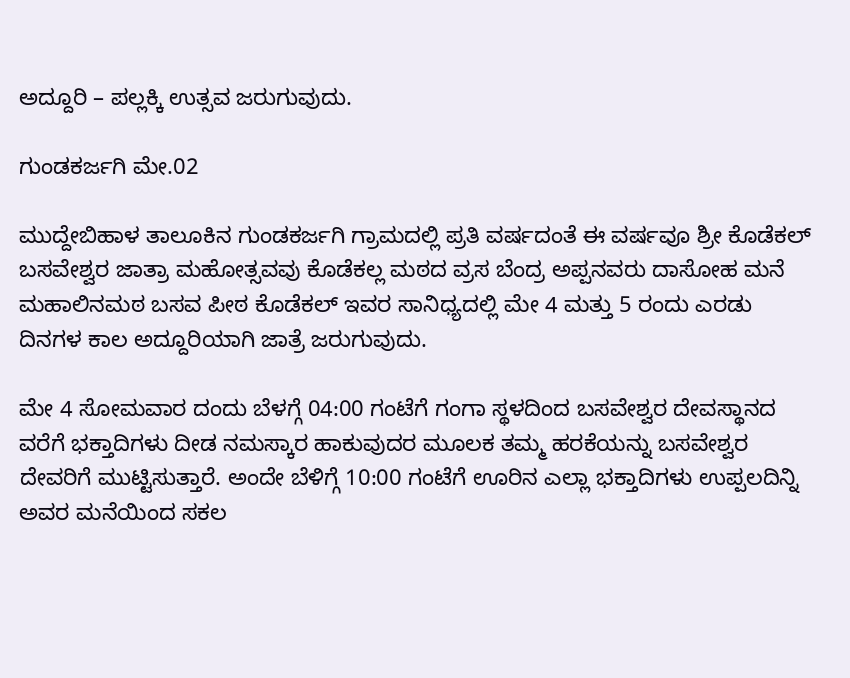ಅದ್ದೂರಿ – ಪಲ್ಲಕ್ಕಿ ಉತ್ಸವ ಜರುಗುವುದು.

ಗುಂಡಕರ್ಜಗಿ ಮೇ.02

ಮುದ್ದೇಬಿಹಾಳ ತಾಲೂಕಿನ ಗುಂಡಕರ್ಜಗಿ ಗ್ರಾಮದಲ್ಲಿ ಪ್ರತಿ ವರ್ಷದಂತೆ ಈ ವರ್ಷವೂ ಶ್ರೀ ಕೊಡೆಕಲ್ ಬಸವೇಶ್ವರ ಜಾತ್ರಾ ಮಹೋತ್ಸವವು ಕೊಡೆಕಲ್ಲ ಮಠದ ವ್ರಸ ಬೆಂದ್ರ ಅಪ್ಪನವರು ದಾಸೋಹ ಮನೆ ಮಹಾಲಿನಮಠ ಬಸವ ಪೀಠ ಕೊಡೆಕಲ್ ಇವರ ಸಾನಿಧ್ಯದಲ್ಲಿ ಮೇ 4 ಮತ್ತು 5 ರಂದು ಎರಡು ದಿನಗಳ ಕಾಲ ಅದ್ದೂರಿಯಾಗಿ ಜಾತ್ರೆ ಜರುಗುವುದು.

ಮೇ 4 ಸೋಮವಾರ ದಂದು ಬೆಳಗ್ಗೆ 04:00 ಗಂಟೆಗೆ ಗಂಗಾ ಸ್ಥಳದಿಂದ ಬಸವೇಶ್ವರ ದೇವಸ್ಥಾನದ ವರೆಗೆ ಭಕ್ತಾದಿಗಳು ದೀಡ ನಮಸ್ಕಾರ ಹಾಕುವುದರ ಮೂಲಕ ತಮ್ಮ ಹರಕೆಯನ್ನು ಬಸವೇಶ್ವರ ದೇವರಿಗೆ ಮುಟ್ಟಿಸುತ್ತಾರೆ. ಅಂದೇ ಬೆಳಿಗ್ಗೆ 10:00 ಗಂಟೆಗೆ ಊರಿನ ಎಲ್ಲಾ ಭಕ್ತಾದಿಗಳು ಉಪ್ಪಲದಿನ್ನಿ ಅವರ ಮನೆಯಿಂದ ಸಕಲ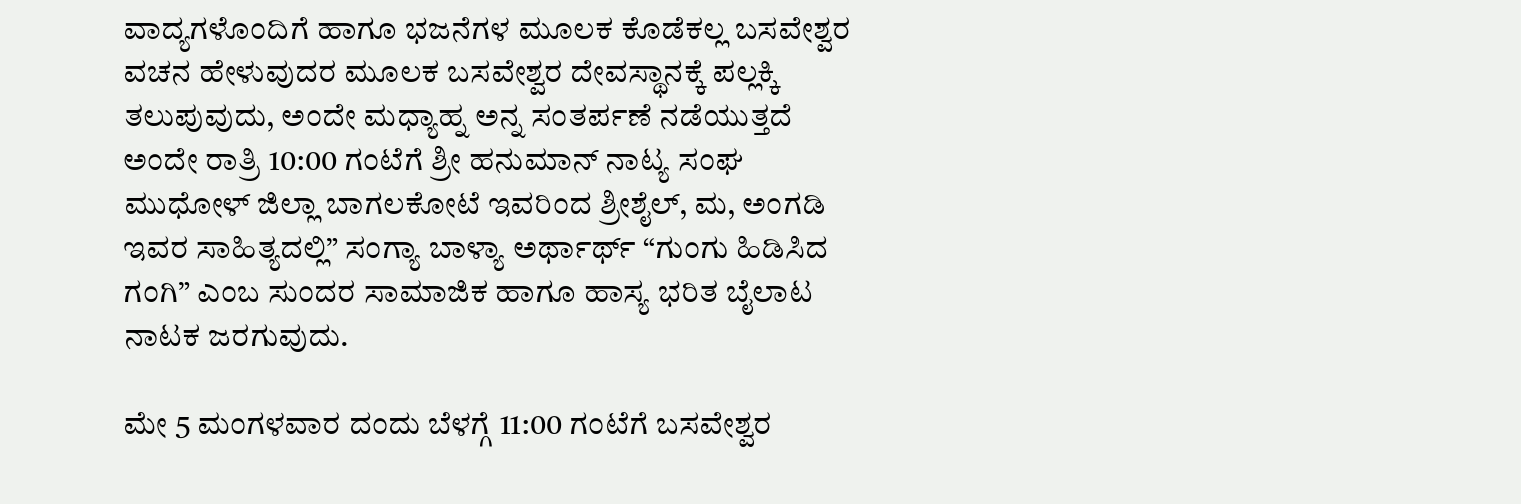ವಾದ್ಯಗಳೊಂದಿಗೆ ಹಾಗೂ ಭಜನೆಗಳ ಮೂಲಕ ಕೊಡೆಕಲ್ಲ ಬಸವೇಶ್ವರ ವಚನ ಹೇಳುವುದರ ಮೂಲಕ ಬಸವೇಶ್ವರ ದೇವಸ್ಥಾನಕ್ಕೆ ಪಲ್ಲಕ್ಕಿ ತಲುಪುವುದು, ಅಂದೇ ಮಧ್ಯಾಹ್ನ ಅನ್ನ ಸಂತರ್ಪಣೆ ನಡೆಯುತ್ತದೆ ಅಂದೇ ರಾತ್ರಿ 10:00 ಗಂಟೆಗೆ ಶ್ರೀ ಹನುಮಾನ್ ನಾಟ್ಯ ಸಂಘ ಮುಧೋಳ್ ಜಿಲ್ಲಾ ಬಾಗಲಕೋಟೆ ಇವರಿಂದ ಶ್ರೀಶೈಲ್, ಮ, ಅಂಗಡಿ ಇವರ ಸಾಹಿತ್ಯದಲ್ಲಿ” ಸಂಗ್ಯಾ ಬಾಳ್ಯಾ ಅರ್ಥಾರ್ಥ್ “ಗುಂಗು ಹಿಡಿಸಿದ ಗಂಗಿ” ಎಂಬ ಸುಂದರ ಸಾಮಾಜಿಕ ಹಾಗೂ ಹಾಸ್ಯ ಭರಿತ ಬೈಲಾಟ ನಾಟಕ ಜರಗುವುದು.

ಮೇ 5 ಮಂಗಳವಾರ ದಂದು ಬೆಳಗ್ಗೆ 11:00 ಗಂಟೆಗೆ ಬಸವೇಶ್ವರ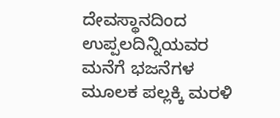ದೇವಸ್ಥಾನದಿಂದ ಉಪ್ಪಲದಿನ್ನಿಯವರ ಮನೆಗೆ ಭಜನೆಗಳ ಮೂಲಕ ಪಲ್ಲಕ್ಕಿ ಮರಳಿ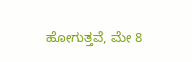ಹೋಗುತ್ತವೆ, ಮೇ 8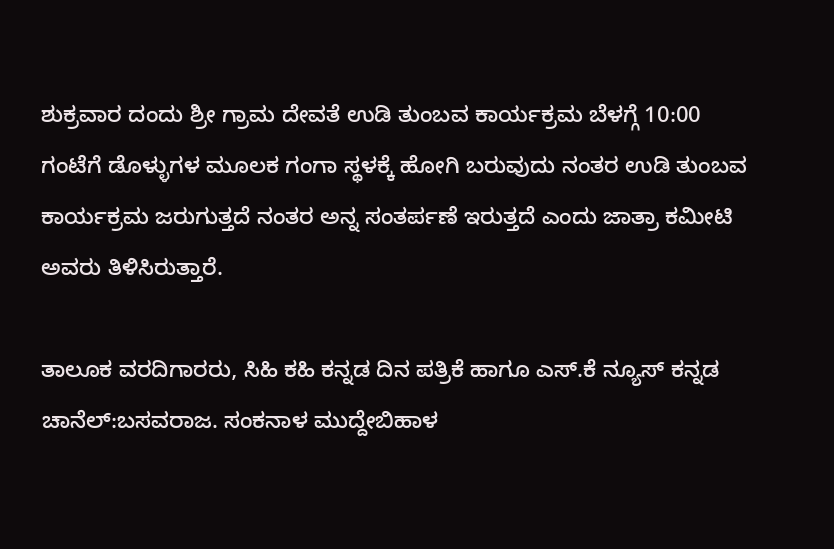ಶುಕ್ರವಾರ ದಂದು ಶ್ರೀ ಗ್ರಾಮ ದೇವತೆ ಉಡಿ ತುಂಬವ ಕಾರ್ಯಕ್ರಮ ಬೆಳಗ್ಗೆ 10:00 ಗಂಟೆಗೆ ಡೊಳ್ಳುಗಳ ಮೂಲಕ ಗಂಗಾ ಸ್ಥಳಕ್ಕೆ ಹೋಗಿ ಬರುವುದು ನಂತರ ಉಡಿ ತುಂಬವ ಕಾರ್ಯಕ್ರಮ ಜರುಗುತ್ತದೆ ನಂತರ ಅನ್ನ ಸಂತರ್ಪಣೆ ಇರುತ್ತದೆ ಎಂದು ಜಾತ್ರಾ ಕಮೀಟಿ ಅವರು ತಿಳಿಸಿರುತ್ತಾರೆ.

ತಾಲೂಕ ವರದಿಗಾರರು, ಸಿಹಿ ಕಹಿ ಕನ್ನಡ ದಿನ ಪತ್ರಿಕೆ ಹಾಗೂ ಎಸ್.ಕೆ ನ್ಯೂಸ್ ಕನ್ನಡ ಚಾನೆಲ್:ಬಸವರಾಜ. ಸಂಕನಾಳ ಮುದ್ದೇಬಿಹಾಳ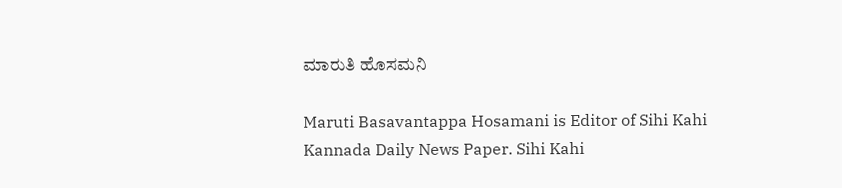ಮಾರುತಿ ಹೊಸಮನಿ

Maruti Basavantappa Hosamani is Editor of Sihi Kahi Kannada Daily News Paper. Sihi Kahi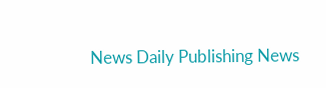News Daily Publishing News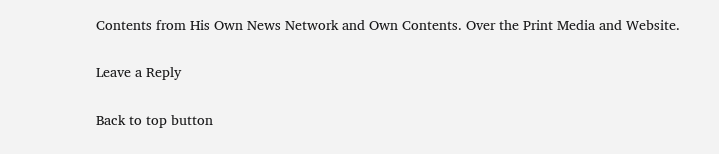Contents from His Own News Network and Own Contents. Over the Print Media and Website.

Leave a Reply

Back to top button